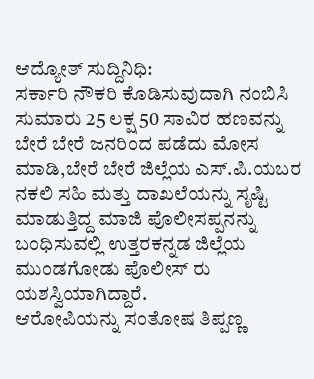ಆದ್ಯೋತ್ ಸುದ್ದಿನಿಧಿ:
ಸರ್ಕಾರಿ ನೌಕರಿ ಕೊಡಿಸುವುದಾಗಿ ನಂಬಿಸಿ ಸುಮಾರು 25 ಲಕ್ಷ 50 ಸಾವಿರ ಹಣವನ್ನು ಬೇರೆ ಬೇರೆ ಜನರಿಂದ ಪಡೆದು ಮೋಸ ಮಾಡಿ,ಬೇರೆ ಬೇರೆ ಜಿಲ್ಲೆಯ ಎಸ್.ಪಿ.ಯಬರ ನಕಲಿ ಸಹಿ ಮತ್ತು ದಾಖಲೆಯನ್ನು ಸೃಷ್ಟಿ ಮಾಡುತ್ತಿದ್ದ ಮಾಜಿ ಪೊಲೀಸಪ್ಪನನ್ನು ಬಂಧಿಸುವಲ್ಲಿ ಉತ್ತರಕನ್ನಡ ಜಿಲ್ಲೆಯ
ಮುಂಡಗೋಡು ಪೊಲೀಸ್ ರು ಯಶಸ್ವಿಯಾಗಿದ್ದಾರೆ.
ಆರೋಪಿಯನ್ನು ಸಂತೋಷ ತಿಪ್ಪಣ್ಣ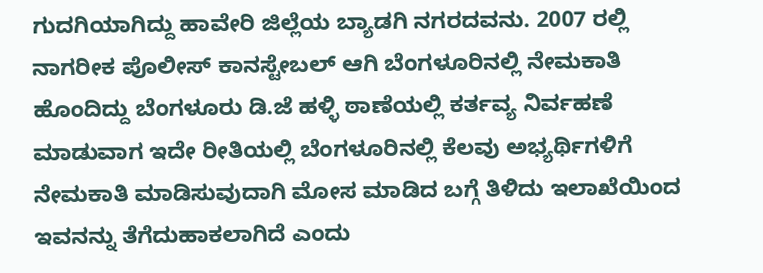ಗುದಗಿಯಾಗಿದ್ದು ಹಾವೇರಿ ಜಿಲ್ಲೆಯ ಬ್ಯಾಡಗಿ ನಗರದವನು. 2007 ರಲ್ಲಿ ನಾಗರೀಕ ಪೊಲೀಸ್ ಕಾನಸ್ಟೇಬಲ್ ಆಗಿ ಬೆಂಗಳೂರಿನಲ್ಲಿ ನೇಮಕಾತಿ ಹೊಂದಿದ್ದು ಬೆಂಗಳೂರು ಡಿ.ಜೆ ಹಳ್ಳಿ ಠಾಣೆಯಲ್ಲಿ ಕರ್ತವ್ಯ ನಿರ್ವಹಣೆ ಮಾಡುವಾಗ ಇದೇ ರೀತಿಯಲ್ಲಿ ಬೆಂಗಳೂರಿನಲ್ಲಿ ಕೆಲವು ಅಭ್ಯರ್ಥಿಗಳಿಗೆ ನೇಮಕಾತಿ ಮಾಡಿಸುವುದಾಗಿ ಮೋಸ ಮಾಡಿದ ಬಗ್ಗೆ ತಿಳಿದು ಇಲಾಖೆಯಿಂದ ಇವನನ್ನು ತೆಗೆದುಹಾಕಲಾಗಿದೆ ಎಂದು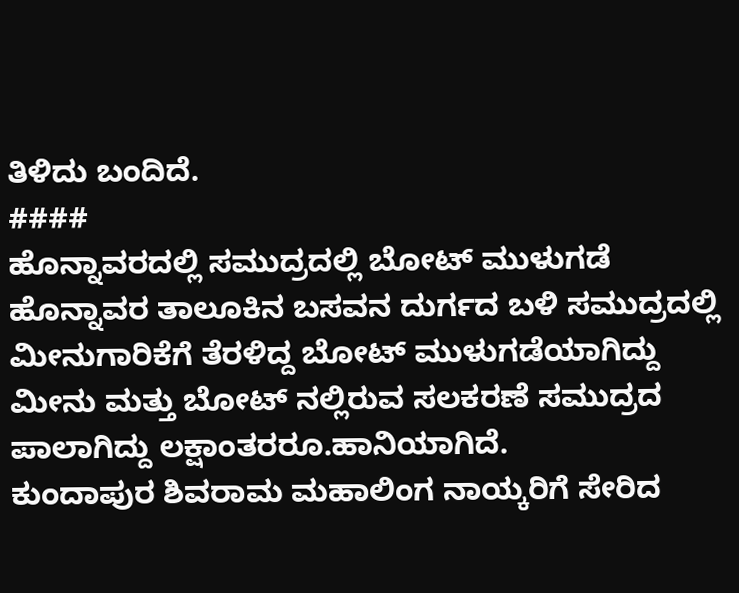ತಿಳಿದು ಬಂದಿದೆ.
####
ಹೊನ್ನಾವರದಲ್ಲಿ ಸಮುದ್ರದಲ್ಲಿ ಬೋಟ್ ಮುಳುಗಡೆ
ಹೊನ್ನಾವರ ತಾಲೂಕಿನ ಬಸವನ ದುರ್ಗದ ಬಳಿ ಸಮುದ್ರದಲ್ಲಿ ಮೀನುಗಾರಿಕೆಗೆ ತೆರಳಿದ್ದ ಬೋಟ್ ಮುಳುಗಡೆಯಾಗಿದ್ದು ಮೀನು ಮತ್ತು ಬೋಟ್ ನಲ್ಲಿರುವ ಸಲಕರಣೆ ಸಮುದ್ರದ ಪಾಲಾಗಿದ್ದು ಲಕ್ಷಾಂತರರೂ.ಹಾನಿಯಾಗಿದೆ.
ಕುಂದಾಪುರ ಶಿವರಾಮ ಮಹಾಲಿಂಗ ನಾಯ್ಕರಿಗೆ ಸೇರಿದ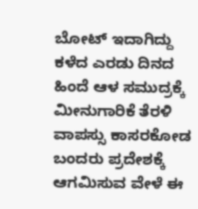ಬೋಟ್ ಇದಾಗಿದ್ದು ಕಳೆದ ಎರಡು ದಿನದ ಹಿಂದೆ ಆಳ ಸಮುದ್ರಕ್ಕೆ ಮೀನುಗಾರಿಕೆ ತೆರಳಿ ವಾಪಸ್ಸು ಕಾಸರಕೋಡ ಬಂದರು ಪ್ರದೇಶಕ್ಕೆ ಆಗಮಿಸುವ ವೇಳೆ ಈ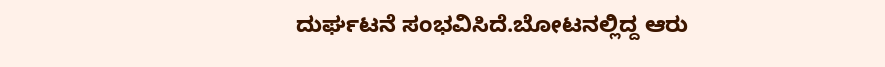ದುರ್ಘಟನೆ ಸಂಭವಿಸಿದೆ.ಬೋಟನಲ್ಲಿದ್ದ ಆರು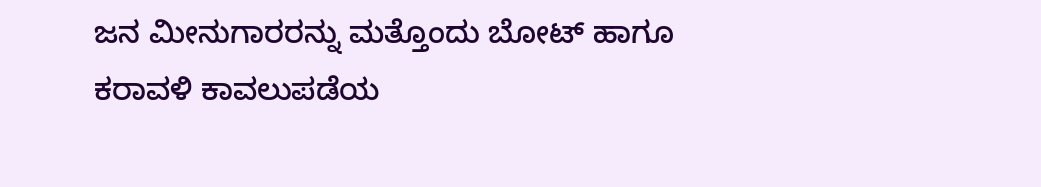ಜನ ಮೀನುಗಾರರನ್ನು ಮತ್ತೊಂದು ಬೋಟ್ ಹಾಗೂ ಕರಾವಳಿ ಕಾವಲುಪಡೆಯ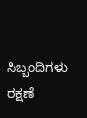ಸಿಬ್ಬಂದಿಗಳು ರಕ್ಷಣೆ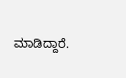ಮಾಡಿದ್ದಾರೆ.